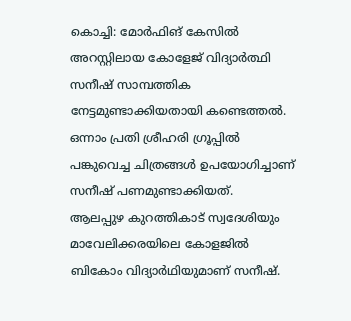കൊച്ചി: മോർഫിങ് കേസിൽ അറസ്റ്റിലായ കോളേജ് വിദ്യാർത്ഥി സനീഷ് സാമ്പത്തിക നേട്ടമുണ്ടാക്കിയതായി കണ്ടെത്തൽ. ഒന്നാം പ്രതി ശ്രീഹരി ഗ്രൂപ്പിൽ പങ്കുവെച്ച ചിത്രങ്ങൾ ഉപയോഗിച്ചാണ് സനീഷ് പണമുണ്ടാക്കിയത്.
ആലപ്പുഴ കുറത്തികാട് സ്വദേശിയും മാവേലിക്കരയിലെ കോളജിൽ ബികോം വിദ്യാർഥിയുമാണ് സനീഷ്.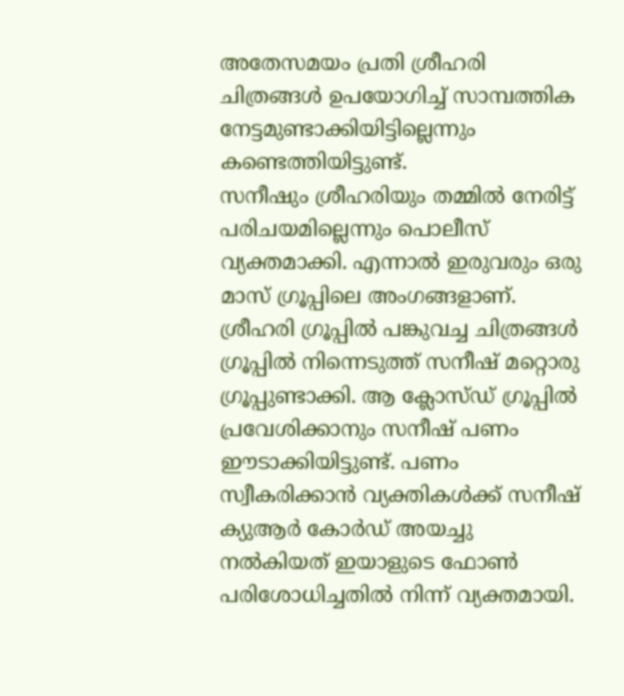അതേസമയം പ്രതി ശ്രീഹരി ചിത്രങ്ങൾ ഉപയോഗിച്ച് സാമ്പത്തിക നേട്ടമുണ്ടാക്കിയിട്ടില്ലെന്നും കണ്ടെത്തിയിട്ടുണ്ട്.
സനീഷും ശ്രീഹരിയും തമ്മിൽ നേരിട്ട് പരിചയമില്ലെന്നും പൊലീസ് വ്യക്തമാക്കി. എന്നാൽ ഇരുവരും ഒരു മാസ് ഗ്രൂപ്പിലെ അംഗങ്ങളാണ്. ശ്രീഹരി ഗ്രൂപ്പിൽ പങ്കുവച്ച ചിത്രങ്ങൾ ഗ്രൂപ്പിൽ നിന്നെടുത്ത് സനീഷ് മറ്റൊരു ഗ്രൂപ്പുണ്ടാക്കി. ആ ക്ലോസ്ഡ് ഗ്രൂപ്പിൽ പ്രവേശിക്കാനും സനീഷ് പണം ഈടാക്കിയിട്ടുണ്ട്. പണം സ്വീകരിക്കാൻ വ്യക്തികൾക്ക് സനീഷ് ക്യുആർ കോർഡ് അയച്ചു നൽകിയത് ഇയാളുടെ ഫോൺ പരിശോധിച്ചതിൽ നിന്ന് വ്യക്തമായി.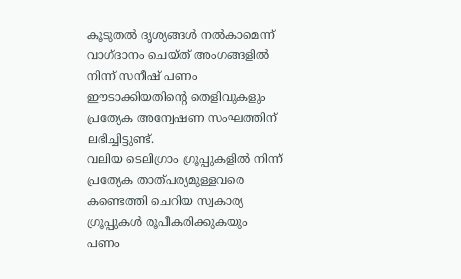കൂടുതൽ ദൃശ്യങ്ങൾ നൽകാമെന്ന് വാഗ്ദാനം ചെയ്ത് അംഗങ്ങളിൽ നിന്ന് സനീഷ് പണം ഈടാക്കിയതിന്റെ തെളിവുകളും പ്രത്യേക അന്വേഷണ സംഘത്തിന് ലഭിച്ചിട്ടുണ്ട്.
വലിയ ടെലിഗ്രാം ഗ്രൂപ്പുകളിൽ നിന്ന് പ്രത്യേക താത്പര്യമുള്ളവരെ കണ്ടെത്തി ചെറിയ സ്വകാര്യ ഗ്രൂപ്പുകൾ രൂപീകരിക്കുകയും പണം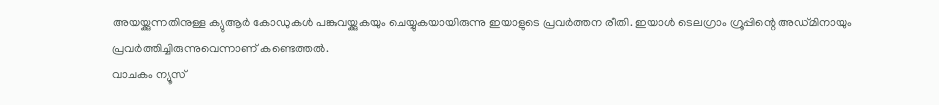അയയ്ക്കുന്നതിനുള്ള ക്യുആർ കോഡുകൾ പങ്കുവയ്ക്കുകയും ചെയ്യുകയായിരുന്നു ഇയാളുടെ പ്രവർത്തന രീതി. ഇയാൾ ടെലഗ്രാം ഗ്രൂപ്പിന്റെ അഡ്മിനായും പ്രവർത്തിച്ചിരുന്നുവെന്നാണ് കണ്ടെത്തൽ.
വാചകം ന്യൂസ്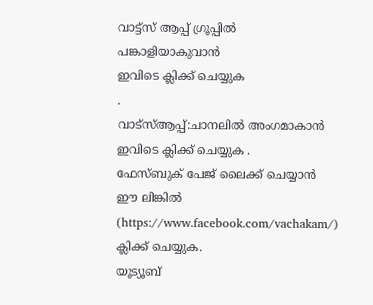വാട്ട്സ് ആപ്പ് ഗ്രൂപ്പിൽ പങ്കാളിയാകുവാൻ
ഇവിടെ ക്ലിക്ക് ചെയ്യുക
.
വാട്സ്ആപ്പ്:ചാനലിൽ അംഗമാകാൻ ഇവിടെ ക്ലിക്ക് ചെയ്യുക .
ഫേസ്ബുക് പേജ് ലൈക്ക് ചെയ്യാൻ ഈ ലിങ്കിൽ (https://www.facebook.com/vachakam/) ക്ലിക്ക് ചെയ്യുക.
യൂട്യൂബ്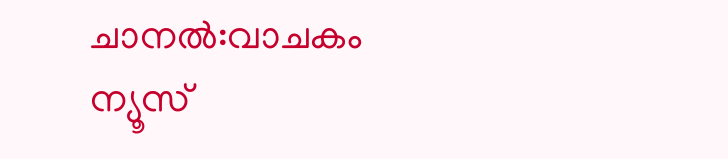ചാനൽ:വാചകം ന്യൂസ്